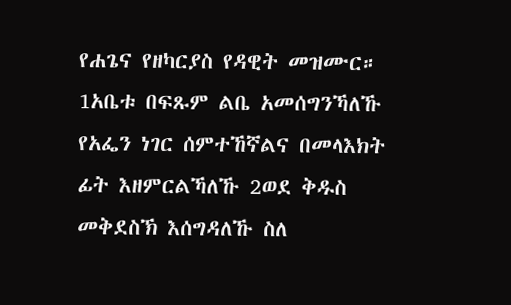የሐጌና የዘካርያስ የዳዊት መዝሙር።
1አቤቱ በፍጹም ልቤ አመሰግንኻለኹ የአፌን ነገር ሰምተኸኛልና በመላእክት ፊት እዘምርልኻለኹ 2ወደ ቅዱስ መቅደስኽ እሰግዳለኹ ስለ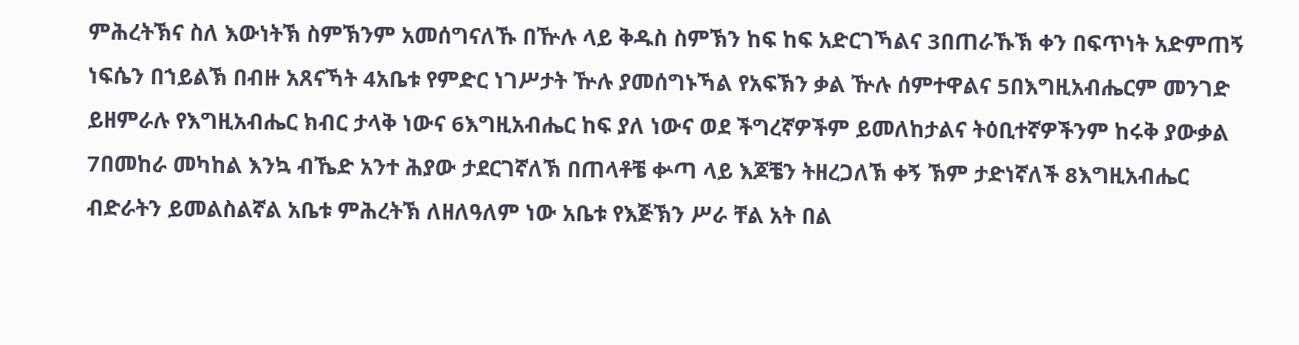ምሕረትኽና ስለ እውነትኽ ስምኽንም አመሰግናለኹ በዅሉ ላይ ቅዱስ ስምኽን ከፍ ከፍ አድርገኻልና 3በጠራኹኽ ቀን በፍጥነት አድምጠኝ ነፍሴን በኀይልኽ በብዙ አጸናኻት 4አቤቱ የምድር ነገሥታት ዅሉ ያመሰግኑኻል የአፍኽን ቃል ዅሉ ሰምተዋልና 5በእግዚአብሔርም መንገድ ይዘምራሉ የእግዚአብሔር ክብር ታላቅ ነውና 6እግዚአብሔር ከፍ ያለ ነውና ወደ ችግረኛዎችም ይመለከታልና ትዕቢተኛዎችንም ከሩቅ ያውቃል 7በመከራ መካከል እንኳ ብኼድ አንተ ሕያው ታደርገኛለኽ በጠላቶቼ ቍጣ ላይ እጆቼን ትዘረጋለኽ ቀኝ ኽም ታድነኛለች 8እግዚአብሔር ብድራትን ይመልስልኛል አቤቱ ምሕረትኽ ለዘለዓለም ነው አቤቱ የእጅኽን ሥራ ቸል አት በል